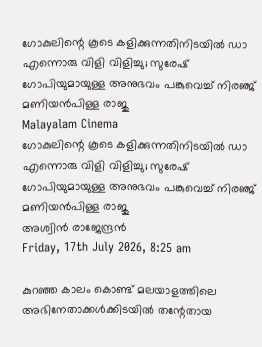ഗോകുലിന്റെ കൂടെ കളിക്കുന്നതിനിടയില്‍ ഡാ എന്നൊരു വിളി വിളിച്ചു; സുരേഷ് ഗോപിയുമായുള്ള അനുഭവം പങ്കുവെച്ച് നിരഞ്ജ് മണിയന്‍പിള്ള രാജു
Malayalam Cinema
ഗോകുലിന്റെ കൂടെ കളിക്കുന്നതിനിടയില്‍ ഡാ എന്നൊരു വിളി വിളിച്ചു; സുരേഷ് ഗോപിയുമായുള്ള അനുഭവം പങ്കുവെച്ച് നിരഞ്ജ് മണിയന്‍പിള്ള രാജു
അശ്വിന്‍ രാജേന്ദ്രന്‍
Friday, 17th July 2026, 8:25 am

കുറഞ്ഞ കാലം കൊണ്ട് മലയാളത്തിലെ അഭിനേതാക്കള്‍ക്കിടയില്‍ തന്റേതായ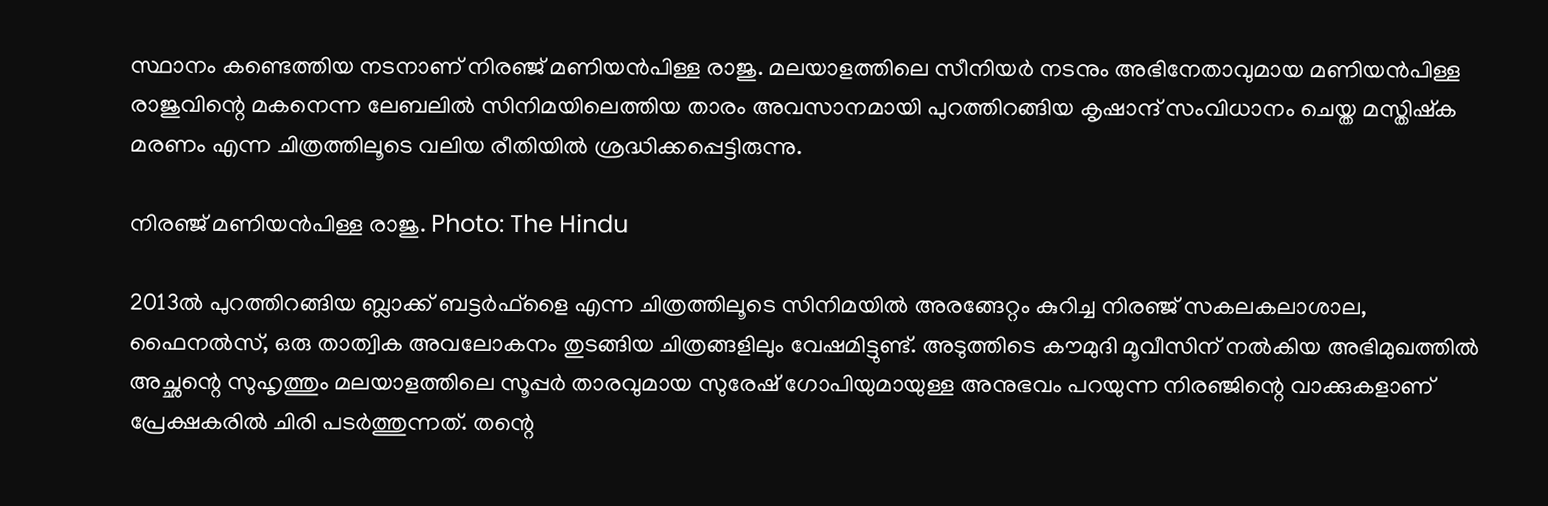സ്ഥാനം കണ്ടെത്തിയ നടനാണ് നിരഞ്ജ് മണിയന്‍പിള്ള രാജു. മലയാളത്തിലെ സീനിയര്‍ നടനും അഭിനേതാവുമായ മണിയന്‍പിള്ള രാജുവിന്റെ മകനെന്ന ലേബലില്‍ സിനിമയിലെത്തിയ താരം അവസാനമായി പുറത്തിറങ്ങിയ കൃഷാന്ദ് സംവിധാനം ചെയ്ത മസ്തിഷ്‌ക മരണം എന്ന ചിത്രത്തിലൂടെ വലിയ രീതിയില്‍ ശ്രദ്ധിക്കപ്പെട്ടിരുന്നു.

നിരഞ്ജ് മണിയന്‍പിള്ള രാജു. Photo: The Hindu

2013ല്‍ പുറത്തിറങ്ങിയ ബ്ലാക്ക് ബട്ടര്‍ഫ്‌ളൈ എന്ന ചിത്രത്തിലൂടെ സിനിമയില്‍ അരങ്ങേറ്റം കുറിച്ച നിരഞ്ജ് സകലകലാശാല, ഫൈനല്‍സ്, ഒരു താത്വിക അവലോകനം തുടങ്ങിയ ചിത്രങ്ങളിലും വേഷമിട്ടുണ്ട്. അടുത്തിടെ കൗമുദി മൂവീസിന് നല്‍കിയ അഭിമുഖത്തില്‍ അച്ഛന്റെ സുഹൃത്തും മലയാളത്തിലെ സൂപ്പര്‍ താരവുമായ സുരേഷ് ഗോപിയുമായുള്ള അനുഭവം പറയുന്ന നിരഞ്ജിന്റെ വാക്കുകളാണ് പ്രേക്ഷകരില്‍ ചിരി പടര്‍ത്തുന്നത്. തന്റെ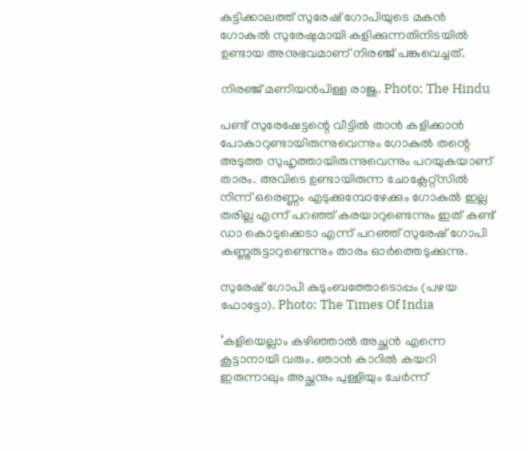കുട്ടിക്കാലത്ത് സുരേഷ് ഗോപിയുടെ മകന്‍ ഗോകുല്‍ സുരേഷുമായി കളിക്കുന്നതിനിടയില്‍ ഉണ്ടായ അനുഭവമാണ് നിരഞ്ജ് പങ്കുവെച്ചത്.

നിരഞ്ജ് മണിയന്‍പിള്ള രാജു. Photo: The Hindu

പണ്ട് സുരേഷേട്ടന്റെ വീട്ടില്‍ താന്‍ കളിക്കാന്‍ പോകാറുണ്ടായിരുന്നുവെന്നും ഗോകുല്‍ തന്റെ അടുത്ത സുഹൃത്തായിരുന്നുവെന്നും പറയുകയാണ് താരം. അവിടെ ഉണ്ടായിരുന്ന ചോക്ലേറ്റ്‌സില്‍ നിന്ന് ഒരെണ്ണം എടുക്കുമ്പോഴേക്കും ഗോകുല്‍ ഇല്ല തരില്ല എന്ന് പറഞ്ഞ് കരയാറുണ്ടെന്നും ഇത് കണ്ട് ഡാ കൊടുക്കെടാ എന്ന് പറഞ്ഞ് സുരേഷ് ഗോപി കണ്ണുരുട്ടാറുണ്ടെന്നും താരം ഓര്‍ത്തെടുക്കുന്നു.

സുരേഷ് ഗോപി കുടുംബത്തോടൊപ്പം (പഴയ ഫോട്ടോ). Photo: The Times Of India

‘കളിയെല്ലാം കഴിഞ്ഞാല്‍ അച്ഛന്‍ എന്നെ കൂട്ടാനായി വരും. ഞാന്‍ കാറില്‍ കയറി ഇരുന്നാലും അച്ഛനും പുള്ളിയും ചേര്‍ന്ന്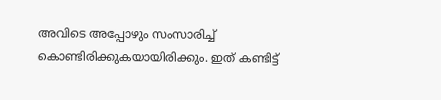അവിടെ അപ്പോഴും സംസാരിച്ച് കൊണ്ടിരിക്കുകയായിരിക്കും. ഇത് കണ്ടിട്ട്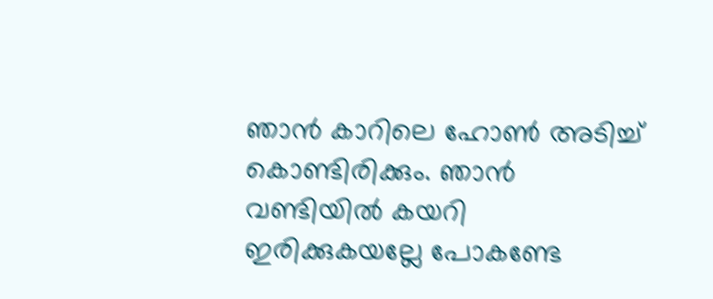ഞാന്‍ കാറിലെ ഹോണ്‍ അടിച്ച് കൊണ്ടിരിക്കും. ഞാന്‍ വണ്ടിയില്‍ കയറി ഇരിക്കുകയല്ലേ പോകണ്ടേ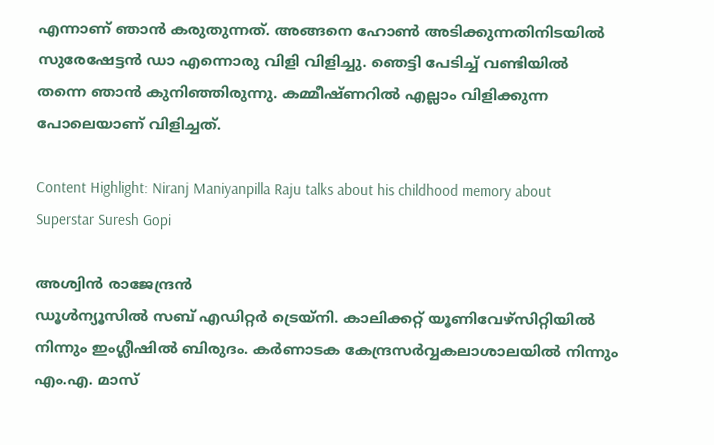എന്നാണ് ഞാന്‍ കരുതുന്നത്. അങ്ങനെ ഹോണ്‍ അടിക്കുന്നതിനിടയില്‍ സുരേഷേട്ടന്‍ ഡാ എന്നൊരു വിളി വിളിച്ചു. ഞെട്ടി പേടിച്ച് വണ്ടിയില്‍ തന്നെ ഞാന്‍ കുനിഞ്ഞിരുന്നു. കമ്മീഷ്ണറില്‍ എല്ലാം വിളിക്കുന്ന പോലെയാണ് വിളിച്ചത്.

Content Highlight: Niranj Maniyanpilla Raju talks about his childhood memory about Superstar Suresh Gopi

അശ്വിന്‍ രാജേന്ദ്രന്‍
ഡൂള്‍ന്യൂസില്‍ സബ് എഡിറ്റര്‍ ട്രെയ്‌നി. കാലിക്കറ്റ് യൂണിവേഴ്സിറ്റിയില്‍ നിന്നും ഇംഗ്ലീഷില്‍ ബിരുദം. കര്‍ണാടക കേന്ദ്രസര്‍വ്വകലാശാലയില്‍ നിന്നും എം.എ. മാസ്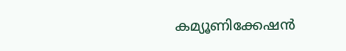കമ്യൂണിക്കേഷന്‍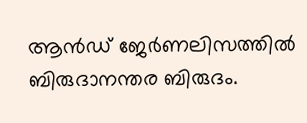ആന്‍ഡ് ജേര്‍ണലിസത്തില്‍ ബിരുദാനന്തര ബിരുദം.